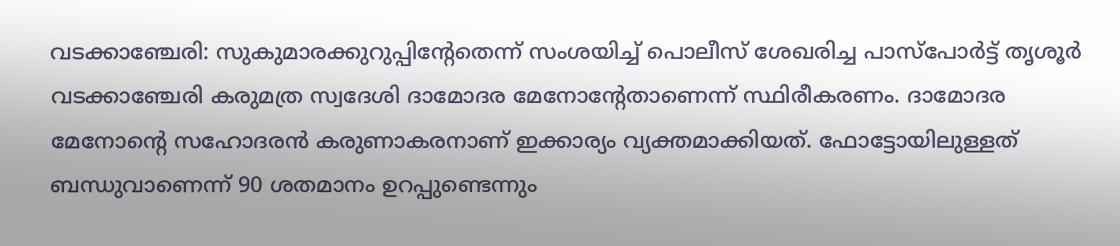വടക്കാഞ്ചേരി: സുകുമാരക്കുറുപ്പിന്റേതെന്ന് സംശയിച്ച് പൊലീസ് ശേഖരിച്ച പാസ്പോർട്ട് തൃശൂർ വടക്കാഞ്ചേരി കരുമത്ര സ്വദേശി ദാമോദര മേനോന്റേതാണെന്ന് സ്ഥിരീകരണം. ദാമോദര മേനോന്റെ സഹോദരൻ കരുണാകരനാണ് ഇക്കാര്യം വ്യക്തമാക്കിയത്. ഫോട്ടോയിലുള്ളത് ബന്ധുവാണെന്ന് 90 ശതമാനം ഉറപ്പുണ്ടെന്നും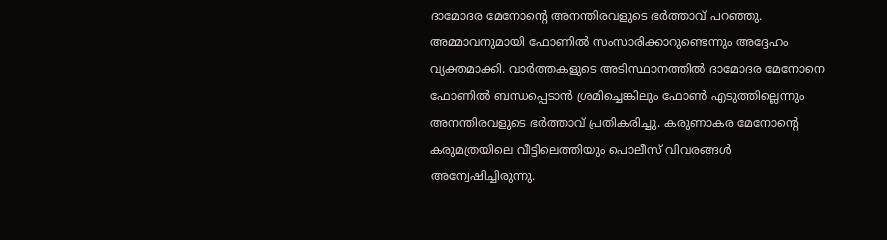ദാമോദര മേനോന്റെ അനന്തിരവളുടെ ഭർത്താവ് പറഞ്ഞു.
അമ്മാവനുമായി ഫോണിൽ സംസാരിക്കാറുണ്ടെന്നും അദ്ദേഹം വ്യക്തമാക്കി. വാർത്തകളുടെ അടിസ്ഥാനത്തിൽ ദാമോദര മേനോനെ ഫോണിൽ ബന്ധപ്പെടാൻ ശ്രമിച്ചെങ്കിലും ഫോൺ എടുത്തില്ലെന്നും അനന്തിരവളുടെ ഭർത്താവ് പ്രതികരിച്ചു. കരുണാകര മേനോന്റെ കരുമത്രയിലെ വീട്ടിലെത്തിയും പൊലീസ് വിവരങ്ങൾ അന്വേഷിച്ചിരുന്നു.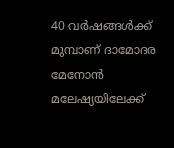40 വർഷങ്ങൾക്ക് മുമ്പാണ് ദാമോദര മേനോൻ മലേഷ്യയിലേക്ക്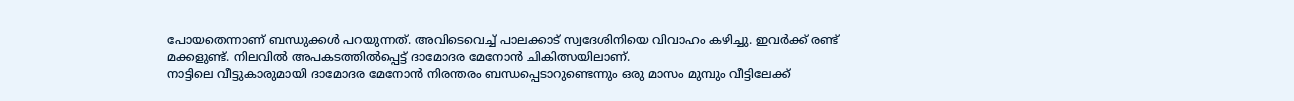പോയതെന്നാണ് ബന്ധുക്കൾ പറയുന്നത്. അവിടെവെച്ച് പാലക്കാട് സ്വദേശിനിയെ വിവാഹം കഴിച്ചു. ഇവർക്ക് രണ്ട് മക്കളുണ്ട്. നിലവിൽ അപകടത്തിൽപ്പെട്ട് ദാമോദര മേനോൻ ചികിത്സയിലാണ്.
നാട്ടിലെ വീട്ടുകാരുമായി ദാമോദര മേനോൻ നിരന്തരം ബന്ധപ്പെടാറുണ്ടെന്നും ഒരു മാസം മുമ്പും വീട്ടിലേക്ക്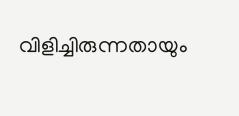വിളിച്ചിരുന്നതായും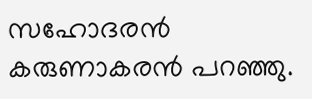സഹോദരൻ കരുണാകരൻ പറഞ്ഞു.